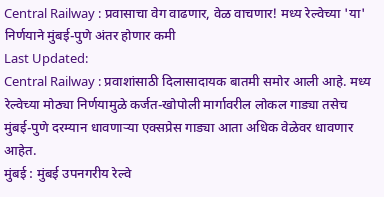Central Railway : प्रवासाचा वेग वाढणार, वेळ वाचणार! मध्य रेल्वेच्या 'या' निर्णयाने मुंबई-पुणे अंतर होणार कमी
Last Updated:
Central Railway : प्रवाशांसाठी दिलासादायक बातमी समोर आली आहे. मध्य रेल्वेच्या मोठ्या निर्णयामुळे कर्जत-खोपोली मार्गावरील लोकल गाड्या तसेच मुंबई-पुणे दरम्यान धावणाऱ्या एक्सप्रेस गाड्या आता अधिक वेळेवर धावणार आहेत.
मुंबई : मुंबई उपनगरीय रेल्वे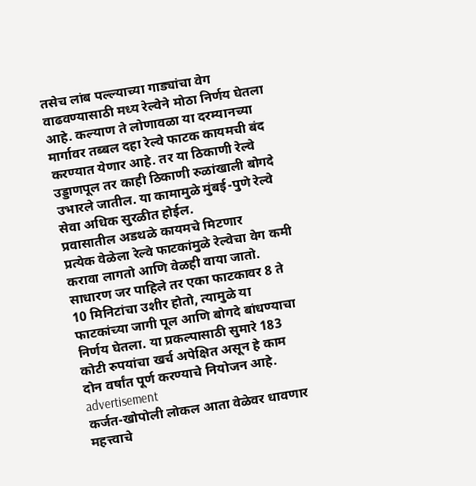तसेच लांब पल्ल्याच्या गाड्यांचा वेग वाढवण्यासाठी मध्य रेल्वेने मोठा निर्णय घेतला आहे. कल्याण ते लोणावळा या दरम्यानच्या मार्गावर तब्बल दहा रेल्वे फाटक कायमची बंद करण्यात येणार आहे. तर या ठिकाणी रेल्वे उड्डाणपूल तर काही ठिकाणी रुळांखाली बोगदे उभारले जातील. या कामामुळे मुंबई-पुणे रेल्वे सेवा अधिक सुरळीत होईल.
प्रवासातील अडथळे कायमचे मिटणार
प्रत्येक वेळेला रेल्वे फाटकांमुळे रेल्वेचा वेग कमी करावा लागतो आणि वेळही वाया जातो. साधारण जर पाहिले तर एका फाटकावर 8 ते 10 मिनिटांचा उशीर होतो, त्यामुळे या फाटकांच्या जागी पूल आणि बोगदे बांधण्याचा निर्णय घेतला. या प्रकल्पासाठी सुमारे 183 कोटी रुपयांचा खर्च अपेक्षित असून हे काम दोन वर्षांत पूर्ण करण्याचे नियोजन आहे.
advertisement
कर्जत-खोपोली लोकल आता वेळेवर धावणार
महत्त्वाचे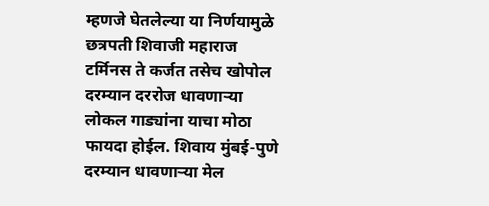म्हणजे घेतलेल्या या निर्णयामुळे छत्रपती शिवाजी महाराज टर्मिनस ते कर्जत तसेच खोपोल दरम्यान दररोज धावणाऱ्या लोकल गाड्यांना याचा मोठा फायदा होईल. शिवाय मुंबई-पुणे दरम्यान धावणाऱ्या मेल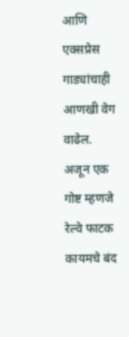आणि एक्सप्रेस गाड्यांचाही आणखी वेग वाढेल. अजून एक गोष्ट म्हणजे रेल्वे फाटक कायमचे बंद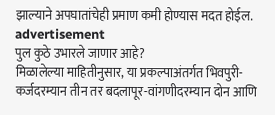झाल्याने अपघातांचेही प्रमाण कमी होण्यास मदत होईल.
advertisement
पुल कुठे उभारले जाणार आहे?
मिळालेल्या माहितीनुसार, या प्रकल्पाअंतर्गत भिवपुरी-कर्जदरम्यान तीन तर बदलापूर-वांगणीदरम्यान दोन आणि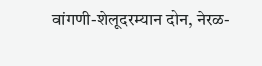वांगणी-शेलूदरम्यान दोन, नेरळ-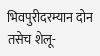भिवपुरीदरम्यान दोन तसेच शेलू-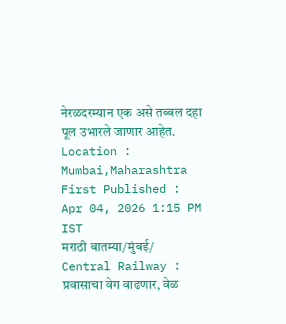नेरळदरम्यान एक असे तब्बल दहा पूल उभारले जाणार आहेत.
Location :
Mumbai,Maharashtra
First Published :
Apr 04, 2026 1:15 PM IST
मराठी बातम्या/मुंबई/
Central Railway : प्रवासाचा वेग वाढणार, वेळ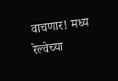वाचणार! मध्य रेल्वेच्या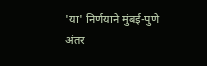'या' निर्णयाने मुंबई-पुणे अंतर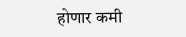होणार कमी